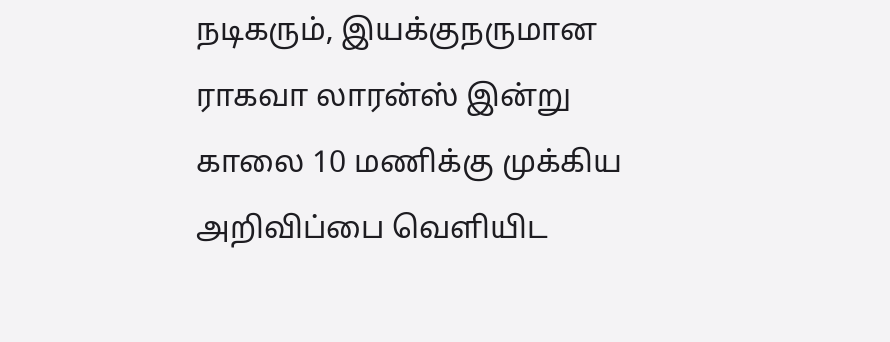நடிகரும், இயக்குநருமான ராகவா லாரன்ஸ் இன்று காலை 10 மணிக்கு முக்கிய அறிவிப்பை வெளியிட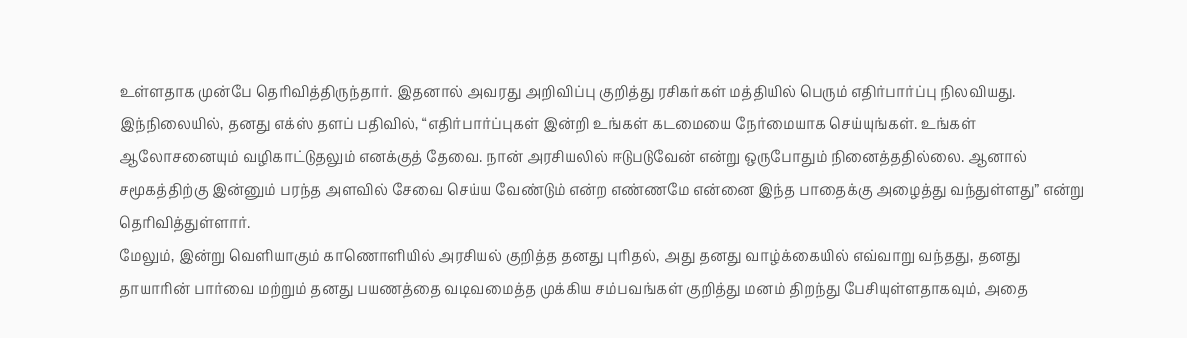உள்ளதாக முன்பே தெரிவித்திருந்தார். இதனால் அவரது அறிவிப்பு குறித்து ரசிகர்கள் மத்தியில் பெரும் எதிர்பார்ப்பு நிலவியது.
இந்நிலையில், தனது எக்ஸ் தளப் பதிவில், “எதிர்பார்ப்புகள் இன்றி உங்கள் கடமையை நேர்மையாக செய்யுங்கள். உங்கள் ஆலோசனையும் வழிகாட்டுதலும் எனக்குத் தேவை. நான் அரசியலில் ஈடுபடுவேன் என்று ஒருபோதும் நினைத்ததில்லை. ஆனால் சமூகத்திற்கு இன்னும் பரந்த அளவில் சேவை செய்ய வேண்டும் என்ற எண்ணமே என்னை இந்த பாதைக்கு அழைத்து வந்துள்ளது” என்று தெரிவித்துள்ளார்.
மேலும், இன்று வெளியாகும் காணொளியில் அரசியல் குறித்த தனது புரிதல், அது தனது வாழ்க்கையில் எவ்வாறு வந்தது, தனது தாயாரின் பார்வை மற்றும் தனது பயணத்தை வடிவமைத்த முக்கிய சம்பவங்கள் குறித்து மனம் திறந்து பேசியுள்ளதாகவும், அதை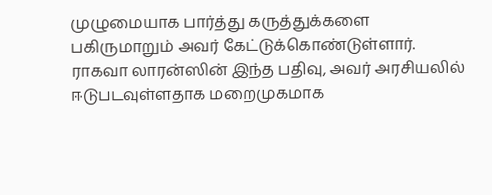முழுமையாக பார்த்து கருத்துக்களை பகிருமாறும் அவர் கேட்டுக்கொண்டுள்ளார்.
ராகவா லாரன்ஸின் இந்த பதிவு, அவர் அரசியலில் ஈடுபடவுள்ளதாக மறைமுகமாக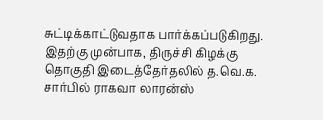சுட்டிக்காட்டுவதாக பார்க்கப்படுகிறது. இதற்கு முன்பாக, திருச்சி கிழக்கு தொகுதி இடைத்தேர்தலில் த.வெ.க. சார்பில் ராகவா லாரன்ஸ்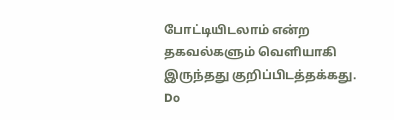போட்டியிடலாம் என்ற தகவல்களும் வெளியாகி இருந்தது குறிப்பிடத்தக்கது.
Do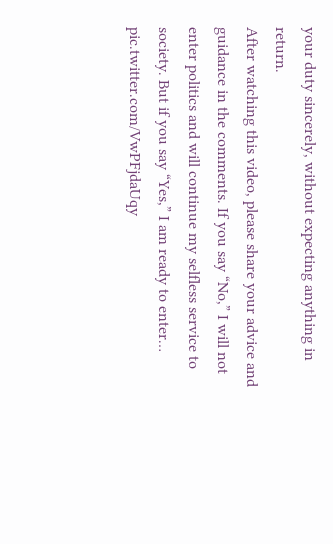your duty sincerely, without expecting anything in return.
After watching this video, please share your advice and guidance in the comments. If you say “No,” I will not enter politics and will continue my selfless service to society. But if you say “Yes,” I am ready to enter… pic.twitter.com/VwPFjdaUqy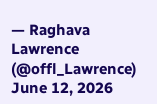— Raghava Lawrence (@offl_Lawrence) June 12, 2026